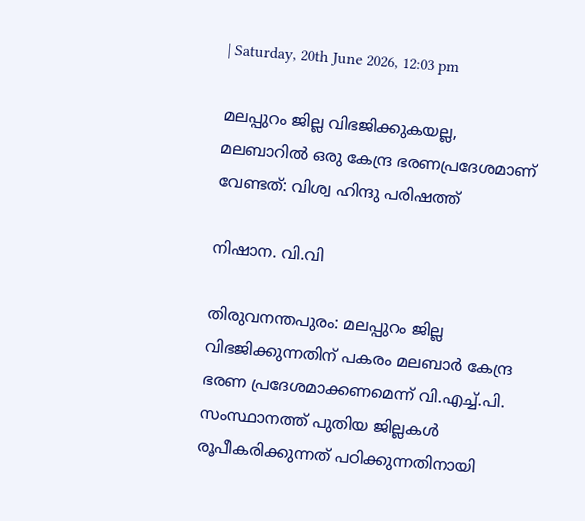| Saturday, 20th June 2026, 12:03 pm

മലപ്പുറം ജില്ല വിഭജിക്കുകയല്ല, മലബാറില്‍ ഒരു കേന്ദ്ര ഭരണപ്രദേശമാണ് വേണ്ടത്: വിശ്വ ഹിന്ദു പരിഷത്ത്

നിഷാന. വി.വി

തിരുവനന്തപുരം: മലപ്പുറം ജില്ല വിഭജിക്കുന്നതിന് പകരം മലബാര്‍ കേന്ദ്ര ഭരണ പ്രദേശമാക്കണമെന്ന് വി.എച്ച്.പി. സംസ്ഥാനത്ത് പുതിയ ജില്ലകള്‍ രൂപീകരിക്കുന്നത് പഠിക്കുന്നതിനായി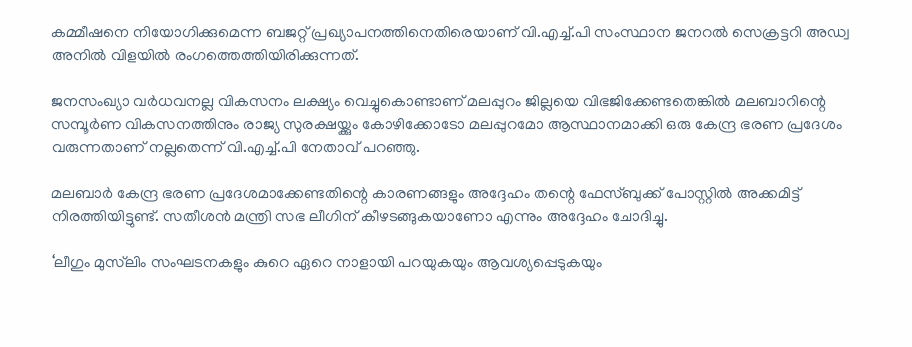കമ്മീഷനെ നിയോഗിക്കുമെന്ന ബജറ്റ് പ്രഖ്യാപനത്തിനെതിരെയാണ് വി.എച്ച്.പി സംസ്ഥാന ജനറല്‍ സെക്രട്ടറി അഡ്വ അനില്‍ വിളയില്‍ രംഗത്തെത്തിയിരിക്കുന്നത്.

ജനസംഖ്യാ വര്‍ധവനല്ല വികസനം ലക്ഷ്യം വെച്ചുകൊണ്ടാണ് മലപ്പുറം ജില്ലയെ വിഭജിക്കേണ്ടതെങ്കില്‍ മലബാറിന്റെ സമ്പൂര്‍ണ വികസനത്തിനും രാജ്യ സുരക്ഷയ്ക്കും കോഴിക്കോടോ മലപ്പുറമോ ആസ്ഥാനമാക്കി ഒരു കേന്ദ്ര ഭരണ പ്രദേശം വരുന്നതാണ് നല്ലതെന്ന് വി.എച്ച്.പി നേതാവ് പറഞ്ഞു.

മലബാര്‍ കേന്ദ്ര ഭരണ പ്രദേശമാക്കേണ്ടതിന്റെ കാരണങ്ങളും അദ്ദേഹം തന്റെ ഫേസ്ബുക്ക് പോസ്റ്റില്‍ അക്കമിട്ട് നിരത്തിയിട്ടുണ്ട്. സതീശന്‍ മന്ത്രി സഭ ലീഗിന് കീഴടങ്ങുകയാണോ എന്നും അദ്ദേഹം ചോദിച്ചു.

‘ലീഗും മുസ്‌ലിം സംഘടനകളും കുറെ ഏറെ നാളായി പറയുകയും ആവശ്യപ്പെടുകയും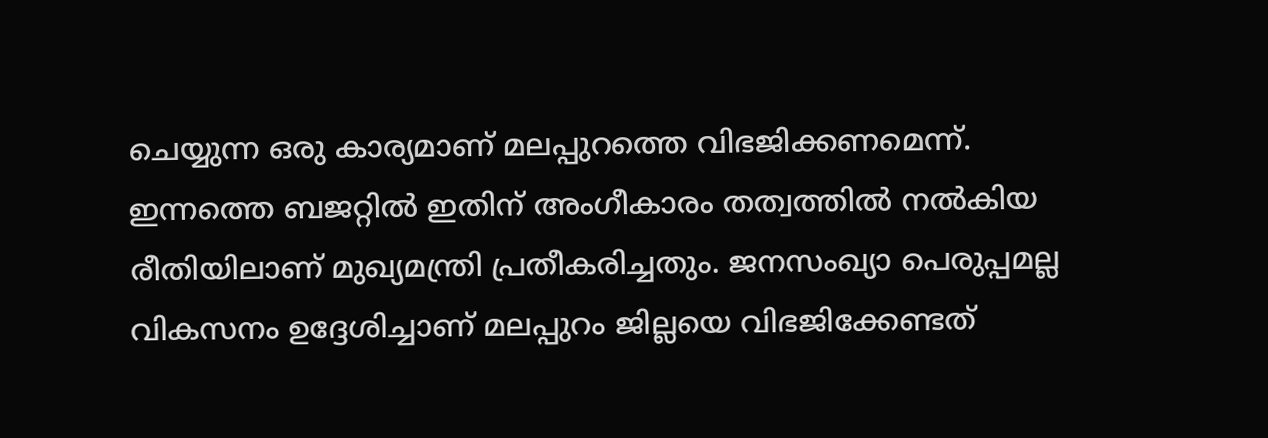ചെയ്യുന്ന ഒരു കാര്യമാണ് മലപ്പുറത്തെ വിഭജിക്കണമെന്ന്. ഇന്നത്തെ ബജറ്റില്‍ ഇതിന് അംഗീകാരം തത്വത്തില്‍ നല്‍കിയ രീതിയിലാണ് മുഖ്യമന്ത്രി പ്രതീകരിച്ചതും. ജനസംഖ്യാ പെരുപ്പമല്ല വികസനം ഉദ്ദേശിച്ചാണ് മലപ്പുറം ജില്ലയെ വിഭജിക്കേണ്ടത്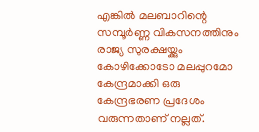എങ്കില്‍ മലബാറിന്റെ സമ്പൂര്‍ണ്ണ വികസനത്തിനും രാജ്യ സുരക്ഷയ്ക്കും കോഴിക്കോടോ മലപ്പുറമോ കേന്ദ്രമാക്കി ഒരു കേന്ദ്രഭരണ പ്രദേശം വരുന്നതാണ് നല്ലത്.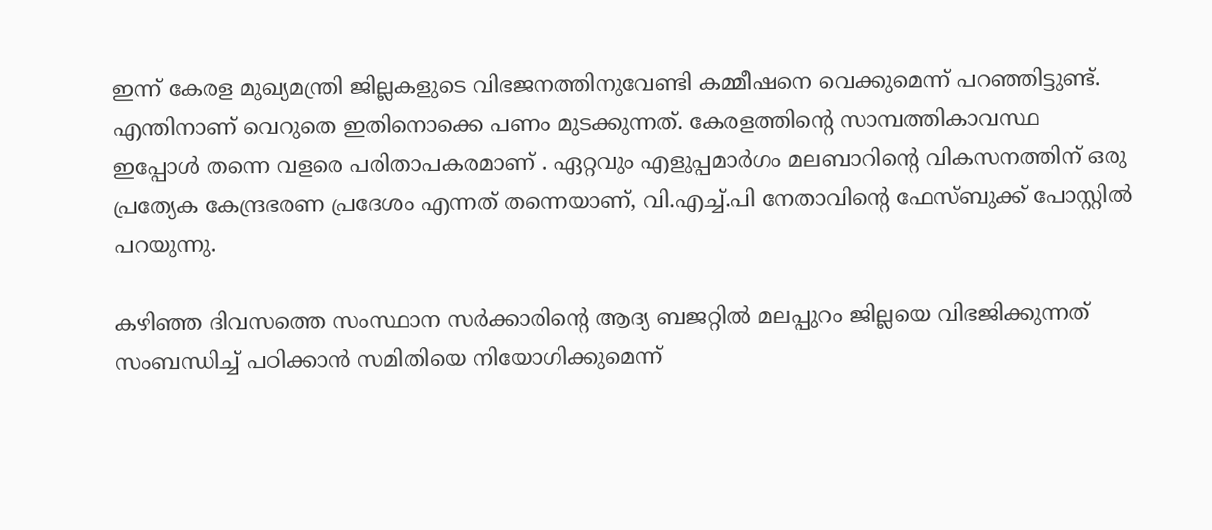ഇന്ന് കേരള മുഖ്യമന്ത്രി ജില്ലകളുടെ വിഭജനത്തിനുവേണ്ടി കമ്മീഷനെ വെക്കുമെന്ന് പറഞ്ഞിട്ടുണ്ട്. എന്തിനാണ് വെറുതെ ഇതിനൊക്കെ പണം മുടക്കുന്നത്. കേരളത്തിന്റെ സാമ്പത്തികാവസ്ഥ ഇപ്പോള്‍ തന്നെ വളരെ പരിതാപകരമാണ് . ഏറ്റവും എളുപ്പമാര്‍ഗം മലബാറിന്റെ വികസനത്തിന് ഒരു പ്രത്യേക കേന്ദ്രഭരണ പ്രദേശം എന്നത് തന്നെയാണ്, വി.എച്ച്.പി നേതാവിന്റെ ഫേസ്ബുക്ക് പോസ്റ്റില്‍ പറയുന്നു.

കഴിഞ്ഞ ദിവസത്തെ സംസ്ഥാന സര്‍ക്കാരിന്റെ ആദ്യ ബജറ്റില്‍ മലപ്പുറം ജില്ലയെ വിഭജിക്കുന്നത് സംബന്ധിച്ച് പഠിക്കാന്‍ സമിതിയെ നിയോഗിക്കുമെന്ന്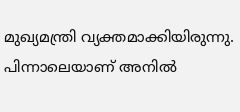മുഖ്യമന്ത്രി വ്യക്തമാക്കിയിരുന്നു. പിന്നാലെയാണ് അനില്‍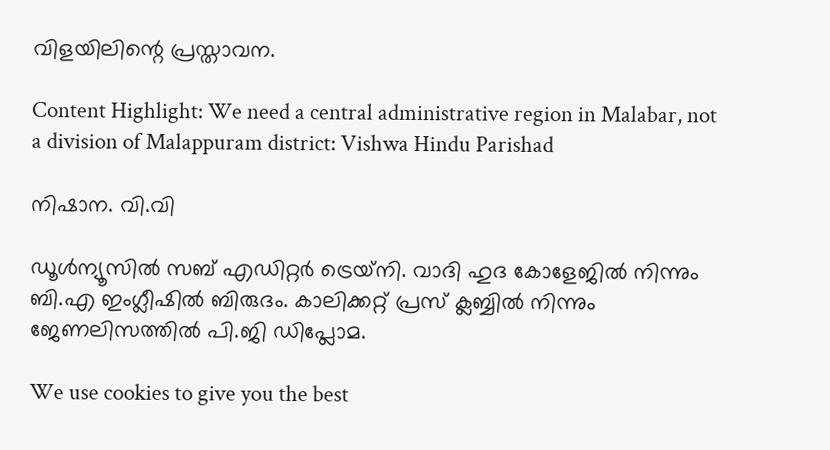വിളയിലിന്റെ പ്രസ്താവന.

Content Highlight: We need a central administrative region in Malabar, not a division of Malappuram district: Vishwa Hindu Parishad

നിഷാന. വി.വി

ഡൂള്‍ന്യൂസില്‍ സബ് എഡിറ്റര്‍ ട്രെയ്‌നി. വാദി ഹുദ കോളേജില്‍ നിന്നും ബി.എ ഇംഗ്ലീഷില്‍ ബിരുദം. കാലിക്കറ്റ് പ്രസ് ക്ലബ്ബില്‍ നിന്നും ജേണലിസത്തില്‍ പി.ജി ഡിപ്ലോമ.

We use cookies to give you the best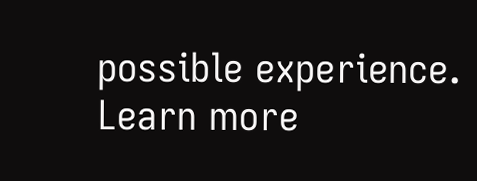possible experience. Learn more